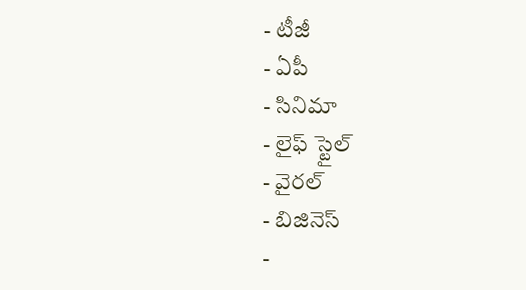- టీజీ
- ఏపీ
- సినిమా
- లైఫ్ స్టైల్
- వైరల్
- బిజినెస్
-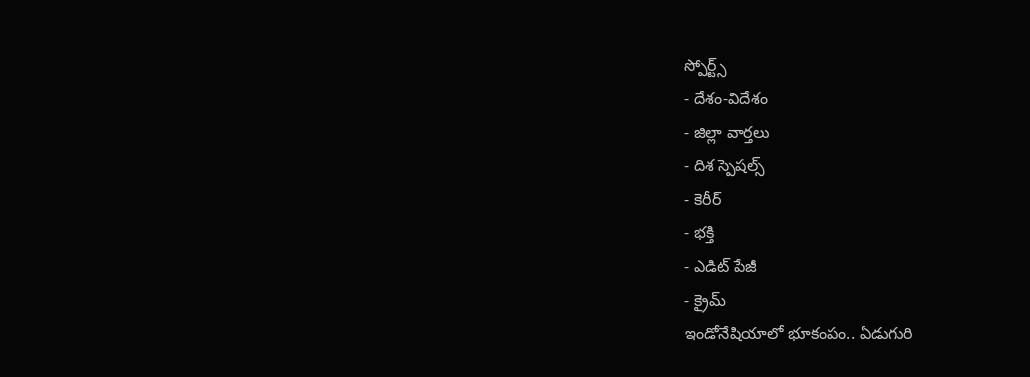స్పోర్ట్స్
- దేశం-విదేశం
- జిల్లా వార్తలు
- దిశ స్పెషల్స్
- కెరీర్
- భక్తి
- ఎడిట్ పేజీ
- క్రైమ్
ఇండోనేషియాలో భూకంపం.. ఏడుగురి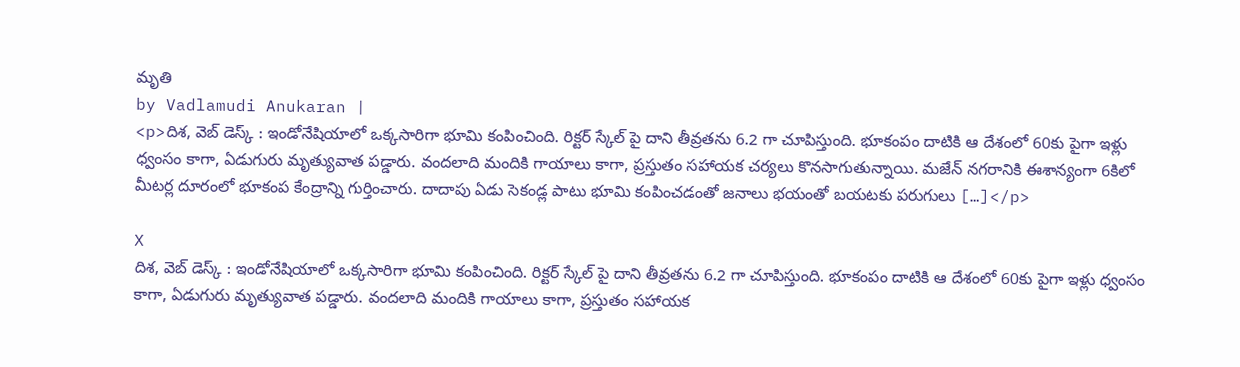మృతి
by Vadlamudi Anukaran |
<p>దిశ, వెబ్ డెస్క్ : ఇండోనేషియాలో ఒక్కసారిగా భూమి కంపించింది. రిక్టర్ స్కేల్ పై దాని తీవ్రతను 6.2 గా చూపిస్తుంది. భూకంపం దాటికి ఆ దేశంలో 60కు పైగా ఇళ్లు ధ్వంసం కాగా, ఏడుగురు మృత్యువాత పడ్డారు. వందలాది మందికి గాయాలు కాగా, ప్రస్తుతం సహాయక చర్యలు కొనసాగుతున్నాయి. మజేన్ నగరానికి ఈశాన్యంగా 6కిలో మీటర్ల దూరంలో భూకంప కేంద్రాన్ని గుర్తించారు. దాదాపు ఏడు సెకండ్ల పాటు భూమి కంపించడంతో జనాలు భయంతో బయటకు పరుగులు […]</p>

X
దిశ, వెబ్ డెస్క్ : ఇండోనేషియాలో ఒక్కసారిగా భూమి కంపించింది. రిక్టర్ స్కేల్ పై దాని తీవ్రతను 6.2 గా చూపిస్తుంది. భూకంపం దాటికి ఆ దేశంలో 60కు పైగా ఇళ్లు ధ్వంసం కాగా, ఏడుగురు మృత్యువాత పడ్డారు. వందలాది మందికి గాయాలు కాగా, ప్రస్తుతం సహాయక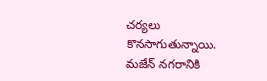చర్యలు కొనసాగుతున్నాయి. మజేన్ నగరానికి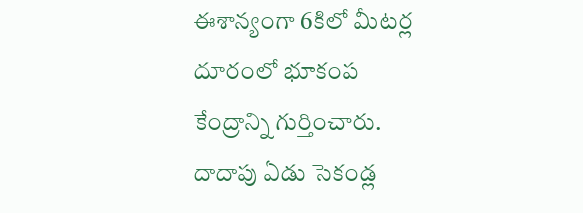ఈశాన్యంగా 6కిలో మీటర్ల దూరంలో భూకంప కేంద్రాన్ని గుర్తించారు. దాదాపు ఏడు సెకండ్ల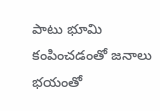పాటు భూమి కంపించడంతో జనాలు భయంతో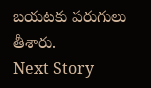బయటకు పరుగులు తీశారు.
Next Story